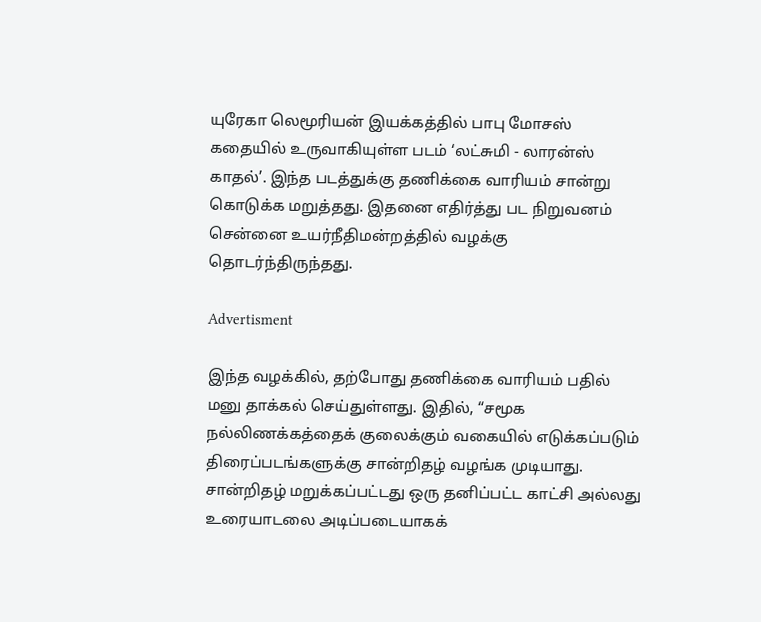யுரேகா லெமூரியன் இயக்கத்தில் பாபு மோசஸ் கதையில் உருவாகியுள்ள படம் ‘லட்சுமி - லாரன்ஸ் காதல்’. இந்த படத்துக்கு தணிக்கை வாரியம் சான்று கொடுக்க மறுத்தது. இதனை எதிர்த்து பட நிறுவனம் சென்னை உயர்நீதிமன்றத்தில் வழக்கு தொடர்ந்திருந்தது.

Advertisment

இந்த வழக்கில், தற்போது தணிக்கை வாரியம் பதில் மனு தாக்கல் செய்துள்ளது. இதில், “சமூக நல்லிணக்கத்தைக் குலைக்கும் வகையில் எடுக்கப்படும் திரைப்படங்களுக்கு சான்றிதழ் வழங்க முடியாது. சான்றிதழ் மறுக்கப்பட்டது ஒரு தனிப்பட்ட காட்சி அல்லது உரையாடலை அடிப்படையாகக்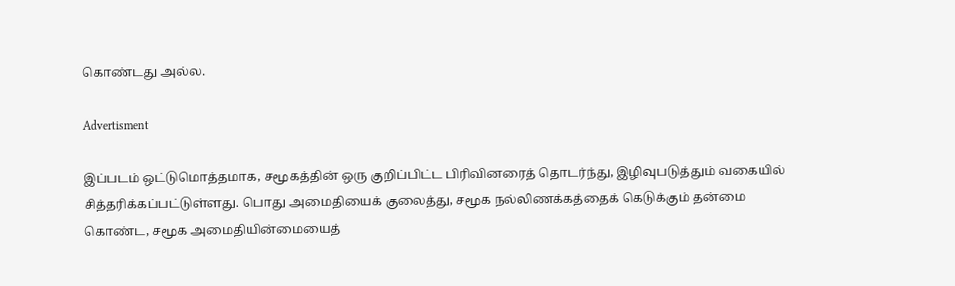கொண்டது அல்ல.

Advertisment

இப்படம் ஒட்டுமொத்தமாக, சமூகத்தின் ஒரு குறிப்பிட்ட பிரிவினரைத் தொடர்ந்து, இழிவுபடுத்தும் வகையில் சித்தரிக்கப்பட்டுள்ளது. பொது அமைதியைக் குலைத்து, சமூக நல்லிணக்கத்தைக் கெடுக்கும் தன்மை கொண்ட, சமூக அமைதியின்மையைத்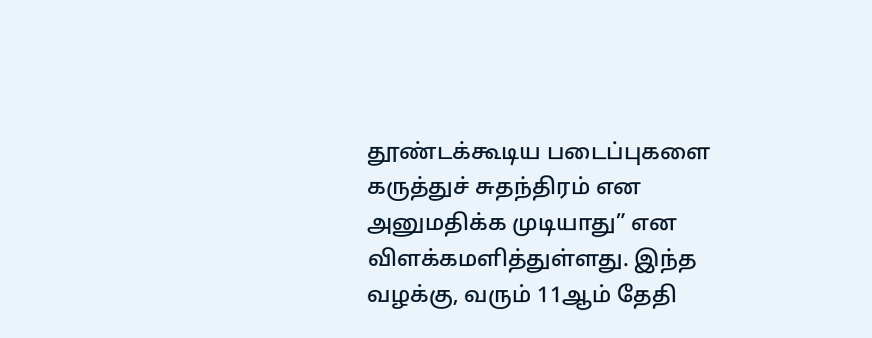தூண்டக்கூடிய படைப்புகளை கருத்துச் சுதந்திரம் என அனுமதிக்க முடியாது” என விளக்கமளித்துள்ளது. இந்த வழக்கு, வரும் 11ஆம் தேதி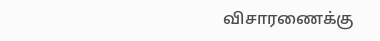விசாரணைக்கு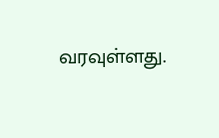வரவுள்ளது.